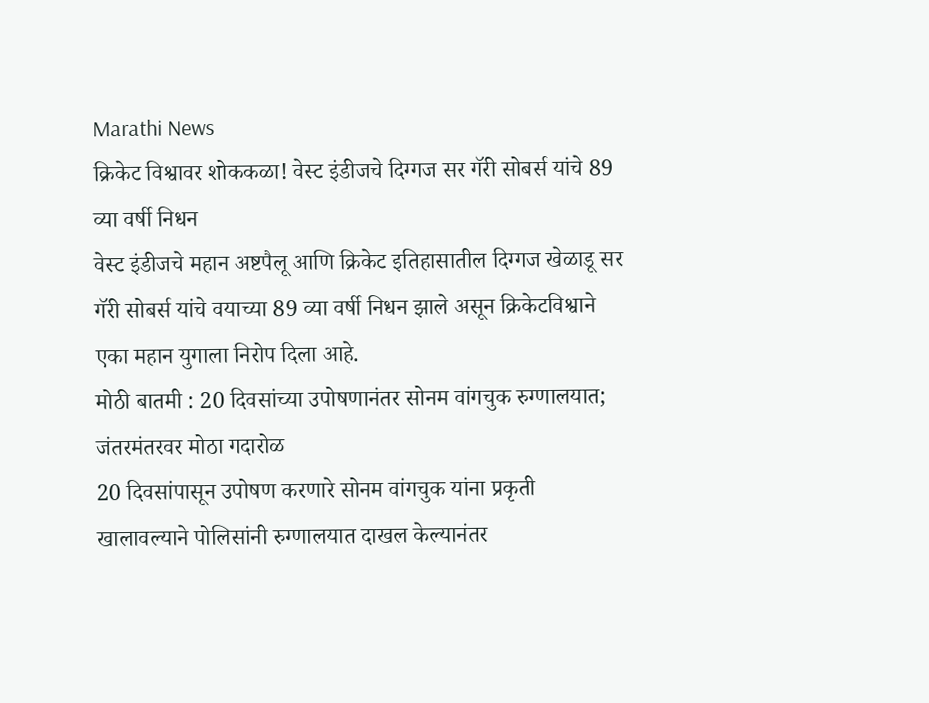Marathi News
क्रिकेट विश्वावर शोककळा! वेस्ट इंडीजचे दिग्गज सर गॅरी सोबर्स यांचे 89 व्या वर्षी निधन
वेस्ट इंडीजचे महान अष्टपैलू आणि क्रिकेट इतिहासातील दिग्गज खेळाडू सर गॅरी सोबर्स यांचे वयाच्या 89 व्या वर्षी निधन झाले असून क्रिकेटविश्वाने एका महान युगाला निरोप दिला आहे.
मोठी बातमी : 20 दिवसांच्या उपोषणानंतर सोनम वांगचुक रुग्णालयात; जंतरमंतरवर मोठा गदारोळ
20 दिवसांपासून उपोषण करणारे सोनम वांगचुक यांना प्रकृती खालावल्याने पोलिसांनी रुग्णालयात दाखल केल्यानंतर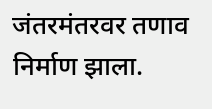जंतरमंतरवर तणाव निर्माण झाला.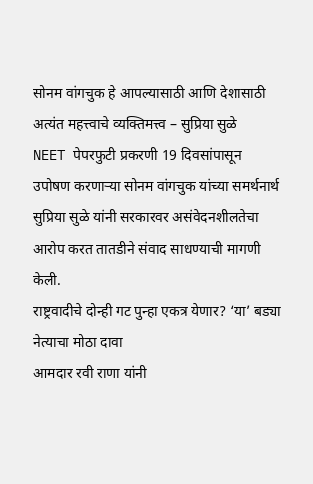सोनम वांगचुक हे आपल्यासाठी आणि देशासाठी अत्यंत महत्त्वाचे व्यक्तिमत्त्व – सुप्रिया सुळे
NEET पेपरफुटी प्रकरणी 19 दिवसांपासून उपोषण करणाऱ्या सोनम वांगचुक यांच्या समर्थनार्थ सुप्रिया सुळे यांनी सरकारवर असंवेदनशीलतेचा आरोप करत तातडीने संवाद साधण्याची मागणी केली.
राष्ट्रवादीचे दोन्ही गट पुन्हा एकत्र येणार? ‘या’ बड्या नेत्याचा मोठा दावा
आमदार रवी राणा यांनी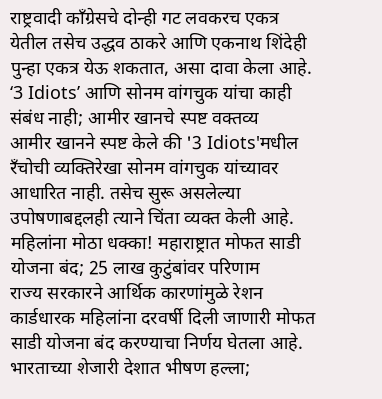राष्ट्रवादी काँग्रेसचे दोन्ही गट लवकरच एकत्र येतील तसेच उद्धव ठाकरे आणि एकनाथ शिंदेही पुन्हा एकत्र येऊ शकतात, असा दावा केला आहे.
‘3 Idiots’ आणि सोनम वांगचुक यांचा काही संबंध नाही; आमीर खानचे स्पष्ट वक्तव्य
आमीर खानने स्पष्ट केले की '3 Idiots'मधील रँचोची व्यक्तिरेखा सोनम वांगचुक यांच्यावर आधारित नाही. तसेच सुरू असलेल्या उपोषणाबद्दलही त्याने चिंता व्यक्त केली आहे.
महिलांना मोठा धक्का! महाराष्ट्रात मोफत साडी योजना बंद; 25 लाख कुटुंबांवर परिणाम
राज्य सरकारने आर्थिक कारणांमुळे रेशन कार्डधारक महिलांना दरवर्षी दिली जाणारी मोफत साडी योजना बंद करण्याचा निर्णय घेतला आहे.
भारताच्या शेजारी देशात भीषण हल्ला;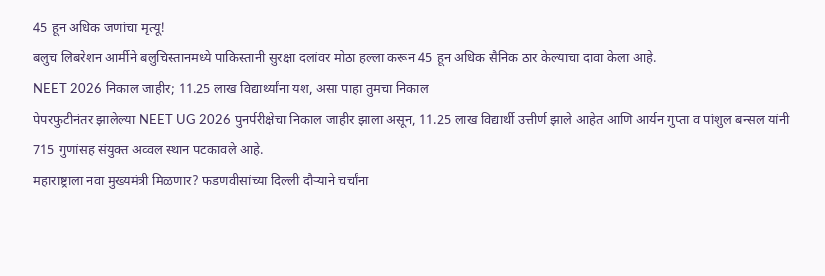45 हून अधिक जणांचा मृत्यू!
बलुच लिबरेशन आर्मीने बलुचिस्तानमध्ये पाकिस्तानी सुरक्षा दलांवर मोठा हल्ला करून 45 हून अधिक सैनिक ठार केल्याचा दावा केला आहे.
NEET 2026 निकाल जाहीर; 11.25 लाख विद्यार्थ्यांना यश, असा पाहा तुमचा निकाल
पेपरफुटीनंतर झालेल्या NEET UG 2026 पुनर्परीक्षेचा निकाल जाहीर झाला असून, 11.25 लाख विद्यार्थी उत्तीर्ण झाले आहेत आणि आर्यन गुप्ता व पांशुल बन्सल यांनी 715 गुणांसह संयुक्त अव्वल स्थान पटकावले आहे.
महाराष्ट्राला नवा मुख्यमंत्री मिळणार? फडणवीसांच्या दिल्ली दौऱ्याने चर्चांना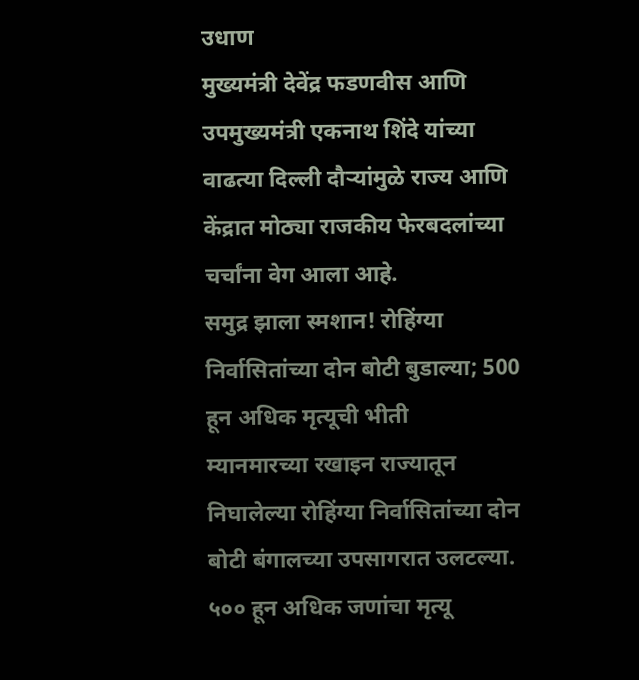उधाण
मुख्यमंत्री देवेंद्र फडणवीस आणि उपमुख्यमंत्री एकनाथ शिंदे यांच्या वाढत्या दिल्ली दौऱ्यांमुळे राज्य आणि केंद्रात मोठ्या राजकीय फेरबदलांच्या चर्चांना वेग आला आहे.
समुद्र झाला स्मशान! रोहिंग्या निर्वासितांच्या दोन बोटी बुडाल्या; 500 हून अधिक मृत्यूची भीती
म्यानमारच्या रखाइन राज्यातून निघालेल्या रोहिंग्या निर्वासितांच्या दोन बोटी बंगालच्या उपसागरात उलटल्या. ५०० हून अधिक जणांचा मृत्यू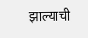झाल्याची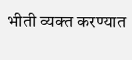भीती व्यक्त करण्यात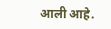आली आहे.